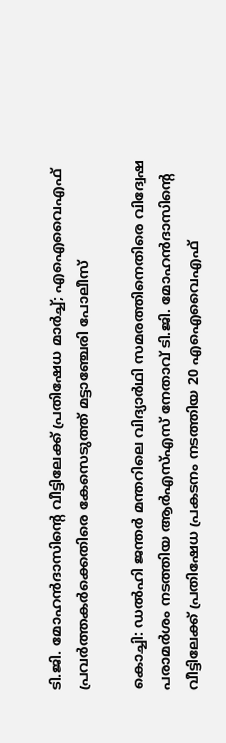ടി.ജി. മോഹന്‍ദാസിന്‍റെ വീട്ടിലേക്ക് പ്രതിഷേധ മാര്‍ച്ച്; എഐവൈഎഫ് പ്രവര്‍ത്തകര്‍ക്കെതിരെ കേസെടുത്ത് മട്ടാഞ്ചേരി പോലീസ്

കൊച്ചി: ഡല്‍ഹി ജന്തര്‍ മന്തറിലെ വിദ്യാര്‍ഥി സമരത്തിനെതിരെ വിദ്വേഷ പരാമര്‍ശം നടത്തിയ ആര്‍എസ്എസ് നേതാവ് ടി.ജി. മോഹന്‍ദാസിന്‍റെ വീട്ടിലേക്ക് പ്രതിഷേധ പ്രകടനം നടത്തിയ 20 എഐവൈഎഫ്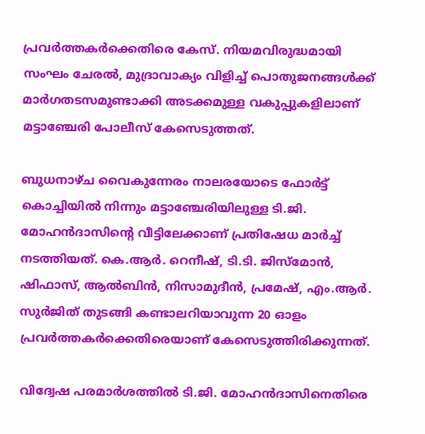പ്രവര്‍ത്തകര്‍ക്കെതിരെ കേസ്. നിയമവിരുദ്ധമായി സംഘം ചേരല്‍, മുദ്രാവാക്യം വിളിച്ച് പൊതുജനങ്ങള്‍ക്ക് മാര്‍ഗതടസമുണ്ടാക്കി അടക്കമുള്ള വകുപ്പുകളിലാണ് മട്ടാഞ്ചേരി പോലീസ് കേസെടുത്തത്.

ബുധനാഴ്ച വൈകുന്നേരം നാലരയോടെ ഫോര്‍ട്ട് കൊച്ചിയില്‍ നിന്നും മട്ടാഞ്ചേരിയിലുള്ള ടി.ജി. മോഹന്‍ദാസിന്‍റെ വീട്ടിലേക്കാണ് പ്രതിഷേധ മാര്‍ച്ച് നടത്തിയത്. കെ.ആര്‍. റെനീഷ്, ടി.ടി. ജിസ്‌മോന്‍, ഷിഫാസ്, ആല്‍ബിന്‍, നിസാമുദീന്‍, പ്രമേഷ്, എം.ആര്‍. സുര്‍ജിത് തുടങ്ങി കണ്ടാലറിയാവുന്ന 20 ഓളം പ്രവര്‍ത്തകര്‍ക്കെതിരെയാണ് കേസെടുത്തിരിക്കുന്നത്.

വിദ്വേഷ പരമാര്‍ശത്തില്‍ ടി.ജി. മോഹന്‍ദാസിനെതിരെ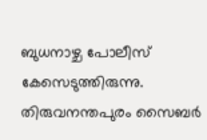ബുധനാഴ്ച പോലീസ് കേസെടുത്തിരുന്നു. തിരുവനന്തപുരം സൈബര്‍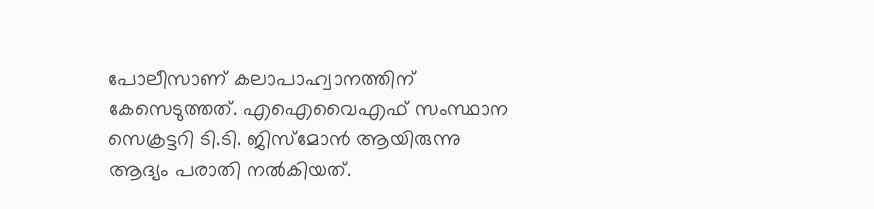പോലീസാണ് കലാപാഹ്വാനത്തിന് കേസെടുത്തത്. എഐവൈഎഫ് സംസ്ഥാന സെക്രട്ടറി ടി.ടി. ജിസ്‌മോന്‍ ആയിരുന്നു ആദ്യം പരാതി നല്‍കിയത്.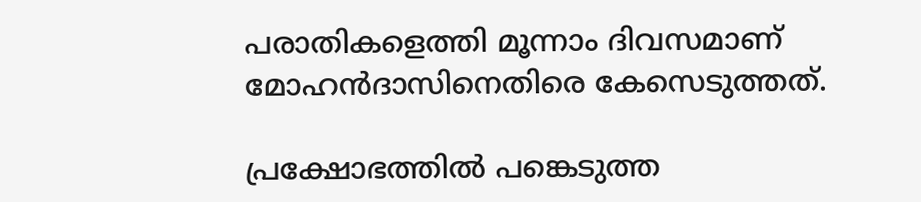പരാതികളെത്തി മൂന്നാം ദിവസമാണ് മോഹന്‍ദാസിനെതിരെ കേസെടുത്തത്.

പ്രക്ഷോഭത്തില്‍ പങ്കെടുത്ത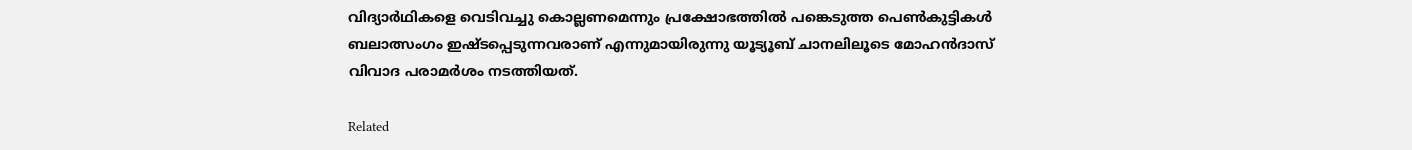വിദ്യാര്‍ഥികളെ വെടിവച്ചു കൊല്ലണമെന്നും പ്രക്ഷോഭത്തില്‍ പങ്കെടുത്ത പെണ്‍കുട്ടികള്‍ ബലാത്സംഗം ഇഷ്ടപ്പെടുന്നവരാണ് എന്നുമായിരുന്നു യൂട്യൂബ് ചാനലിലൂടെ മോഹന്‍ദാസ് വിവാദ പരാമര്‍ശം നടത്തിയത്.

Related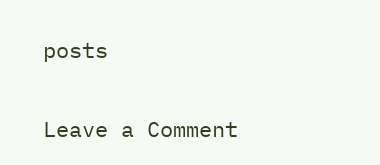posts

Leave a Comment